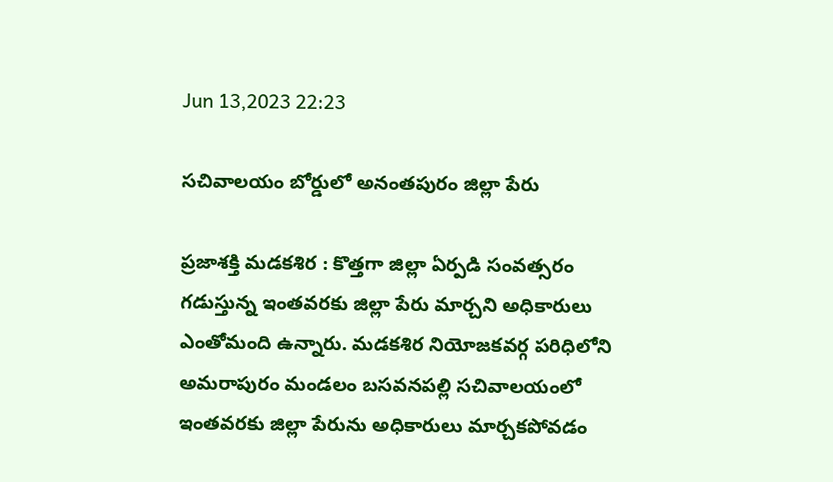Jun 13,2023 22:23

సచివాలయం బోర్డులో అనంతపురం జిల్లా పేరు

ప్రజాశక్తి మడకశిర : కొత్తగా జిల్లా ఏర్పడి సంవత్సరం గడుస్తున్న ఇంతవరకు జిల్లా పేరు మార్చని అధికారులు ఎంతోమంది ఉన్నారు. మడకశిర నియోజకవర్గ పరిధిలోని అమరాపురం మండలం బసవనపల్లి సచివాలయంలో ఇంతవరకు జిల్లా పేరును అధికారులు మార్చకపోవడం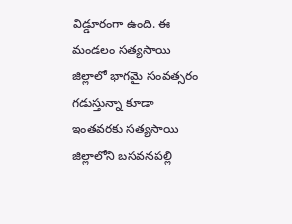విడ్డూరంగా ఉంది. ఈ మండలం సత్యసాయి జిల్లాలో భాగమై సంవత్సరం గడుస్తున్నా కూడా ఇంతవరకు సత్యసాయి జిల్లాలోని బసవనపల్లి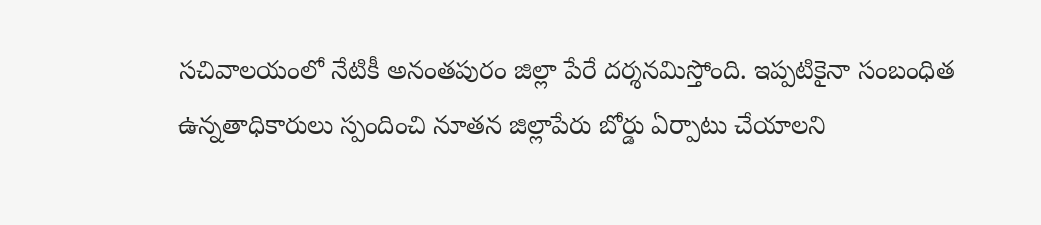సచివాలయంలో నేటికీ అనంతపురం జిల్లా పేరే దర్శనమిస్తోంది. ఇప్పటికైనా సంబంధిత ఉన్నతాధికారులు స్పందించి నూతన జిల్లాపేరు బోర్డు ఏర్పాటు చేయాలని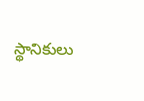స్థానికులు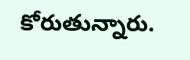కోరుతున్నారు.